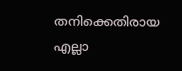തനിക്കെതിരായ എല്ലാ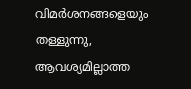വിമര്‍ശനങ്ങളെയും തള്ളുന്നു, ആവശ്യമില്ലാത്ത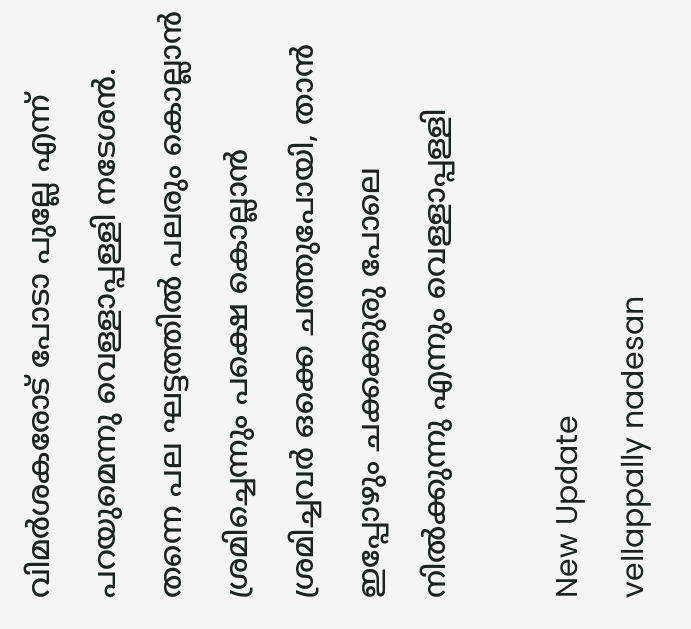വിമര്‍ശകരോട് പോടാ പുല്ലേ എന്ന് പറയുമെന്നു വെള്ളാപ്പള്ളി നടേശന്‍. തന്നെ പല ഘട്ടത്തില്‍ പലരും കൊല്ലാന്‍ ശ്രമിച്ചെന്നും പക്ഷെ കൊല്ലാന്‍ ശ്രമിച്ചവര്‍ ഒക്കെ ചത്തുപോയി, താന്‍ ഇപ്പോഴും ചക്കക്കുരു പോലെ നില്‍ക്കുന്നു എന്നും വെള്ളാപ്പള്ളി

New Update
vellappally nadesan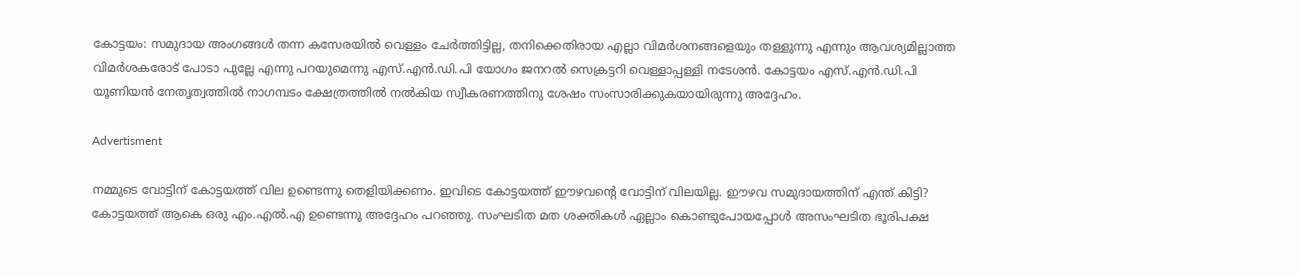കോട്ടയം: സമുദായ അംഗങ്ങള്‍ തന്ന കസേരയില്‍ വെള്ളം ചേര്‍ത്തിട്ടില്ല, തനിക്കെതിരായ എല്ലാ വിമര്‍ശനങ്ങളെയും തള്ളുന്നു എന്നും ആവശ്യമില്ലാത്ത വിമര്‍ശകരോട് പോടാ പുല്ലേ എന്നു പറയുമെന്നു എസ്.എന്‍.ഡി.പി യോഗം ജനറല്‍ സെക്രട്ടറി വെള്ളാപ്പള്ളി നടേശന്‍. കോട്ടയം എസ്.എന്‍.ഡി.പി യൂണിയന്‍ നേതൃത്വത്തില്‍ നാഗമ്പടം ക്ഷേത്രത്തില്‍ നല്‍കിയ സ്വീകരണത്തിനു ശേഷം സംസാരിക്കുകയായിരുന്നു അദ്ദേഹം.

Advertisment

നമ്മുടെ വോട്ടിന് കോട്ടയത്ത് വില ഉണ്ടെന്നു തെളിയിക്കണം. ഇവിടെ കോട്ടയത്ത് ഈഴവന്റെ വോട്ടിന് വിലയില്ല. ഈഴവ സമുദായത്തിന് എന്ത് കിട്ടി? കോട്ടയത്ത് ആകെ ഒരു എം.എല്‍.എ ഉണ്ടെന്നു അദ്ദേഹം പറഞ്ഞു. സംഘടിത മത ശക്തികള്‍ ഏല്ലാം കൊണ്ടുപോയപ്പോള്‍ അസംഘടിത ഭൂരിപക്ഷ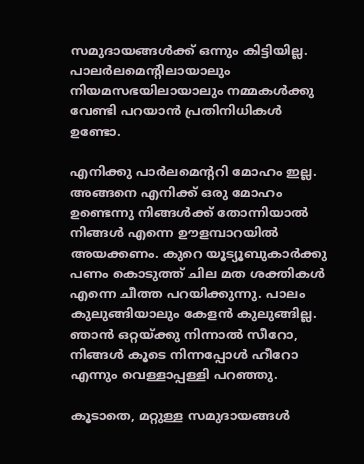സമുദായങ്ങള്‍ക്ക് ഒന്നും കിട്ടിയില്ല. പാലര്‍ലമെന്റിലായാലും നിയമസഭയിലായാലും നമ്മകള്‍ക്കു വേണ്ടി പറയാന്‍ പ്രതിനിധികള്‍ ഉണ്ടോ.

എനിക്കു പാര്‍ലമെന്ററി മോഹം ഇല്ല. അങ്ങനെ എനിക്ക് ഒരു മോഹം ഉണ്ടെന്നു നിങ്ങള്‍ക്ക് തോന്നിയാല്‍ നിങ്ങള്‍ എന്നെ ഊളമ്പാറയില്‍ അയക്കണം. കുറെ യൂട്യൂബുകാര്‍ക്കു പണം കൊടുത്ത് ചില മത ശക്തികള്‍ എന്നെ ചീത്ത പറയിക്കുന്നു. പാലം കുലുങ്ങിയാലും കേളന്‍ കുലുങ്ങില്ല. ഞാന്‍ ഒറ്റയ്ക്കു നിന്നാല്‍ സീറോ, നിങ്ങള്‍ കൂടെ നിന്നപ്പോള്‍ ഹീറോ എന്നും വെള്ളാപ്പള്ളി പറഞ്ഞു.

കൂടാതെ, മറ്റുള്ള സമുദായങ്ങള്‍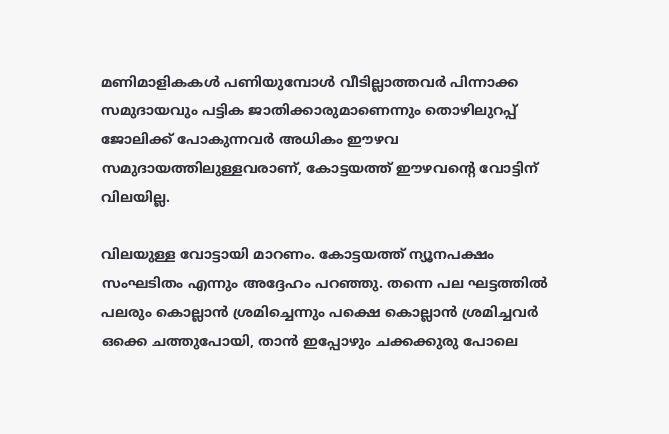മണിമാളികകള്‍ പണിയുമ്പോള്‍ വീടില്ലാത്തവര്‍ പിന്നാക്ക സമുദായവും പട്ടിക ജാതിക്കാരുമാണെന്നും തൊഴിലുറപ്പ് ജോലിക്ക് പോകുന്നവര്‍ അധികം ഈഴവ സമുദായത്തിലുള്ളവരാണ്, കോട്ടയത്ത് ഈഴവന്റെ വോട്ടിന് വിലയില്ല.

വിലയുള്ള വോട്ടായി മാറണം. കോട്ടയത്ത് ന്യൂനപക്ഷം സംഘടിതം എന്നും അദ്ദേഹം പറഞ്ഞു. തന്നെ പല ഘട്ടത്തില്‍ പലരും കൊല്ലാന്‍ ശ്രമിച്ചെന്നും പക്ഷെ കൊല്ലാന്‍ ശ്രമിച്ചവര്‍ ഒക്കെ ചത്തുപോയി, താന്‍ ഇപ്പോഴും ചക്കക്കുരു പോലെ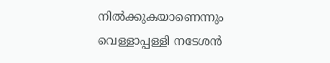നില്‍ക്കുകയാണെന്നും  വെള്ളാപ്പള്ളി നടേശന്‍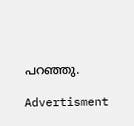പറഞ്ഞു.

Advertisment